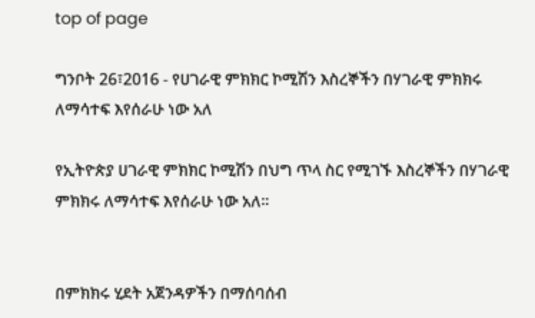top of page

ግንቦት 26፣2016 - የሀገራዊ ምክክር ኮሚሽን እስረኞችን በሃገራዊ ምክክሩ ለማሳተፍ እየሰራሁ ነው አለ

የኢትዮጵያ ሀገራዊ ምክክር ኮሚሽን በህግ ጥላ ስር የሚገኙ እስረኞችን በሃገራዊ ምክክሩ ለማሳተፍ እየሰራሁ ነው አለ፡፡


በምክክሩ ሂደት አጀንዳዎችን በማሰባሰብ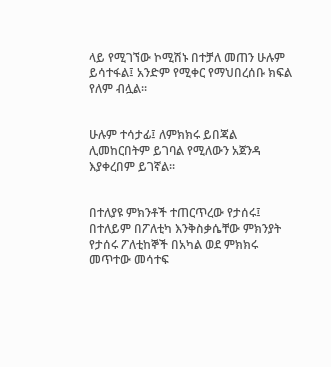ላይ የሚገኘው ኮሚሽኑ በተቻለ መጠን ሁሉም ይሳተፋል፤ አንድም የሚቀር የማህበረሰቡ ክፍል የለም ብሏል፡፡


ሁሉም ተሳታፊ፤ ለምክክሩ ይበጃል ሊመከርበትም ይገባል የሚለውን አጀንዳ እያቀረበም ይገኛል፡፡


በተለያዩ ምክንቶች ተጠርጥረው የታሰሩ፤ በተለይም በፖለቲካ እንቅስቃሴቸው ምክንያት የታሰሩ ፖለቲከኞች በአካል ወደ ምክክሩ መጥተው መሳተፍ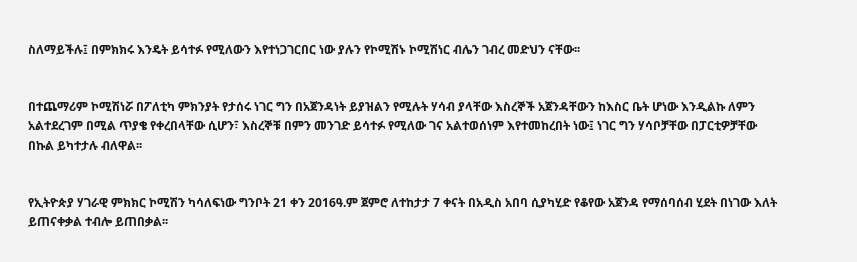ስለማይችሉ፤ በምክክሩ እንዴት ይሳተፉ የሚለውን እየተነጋገርበር ነው ያሉን የኮሚሽኑ ኮሚሽነር ብሌን ገብረ መድህን ናቸው፡፡


በተጨማሪም ኮሚሽነሯ በፖለቲካ ምክንያት የታሰሩ ነገር ግን በአጀንዳነት ይያዝልን የሚሉት ሃሳብ ያላቸው እስረኞች አጀንዳቸውን ከእስር ቤት ሆነው እንዲልኩ ለምን አልተደረገም በሚል ጥያቄ የቀረበላቸው ሲሆን፣ እስረኞቹ በምን መንገድ ይሳተፉ የሚለው ገና አልተወሰነም እየተመከረበት ነው፤ ነገር ግን ሃሳቦቻቸው በፓርቲዎቻቸው በኩል ይካተታሉ ብለዋል፡፡


የኢትዮጵያ ሃገራዊ ምክክር ኮሚሽን ካሳለፍነው ግንቦት 21 ቀን 2016ዓ.ም ጀምሮ ለተከታታ 7 ቀናት በአዲስ አበባ ሲያካሂድ የቆየው አጀንዳ የማሰባሰብ ሂደት በነገው እለት ይጠናቀቃል ተብሎ ይጠበቃል፡፡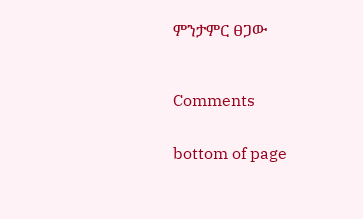ምንታምር ፀጋው



Comments


bottom of page